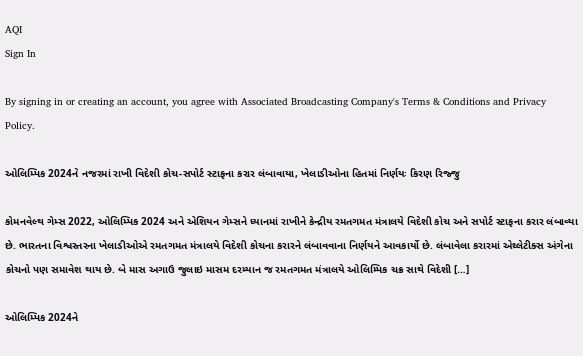AQI
Sign In

By signing in or creating an account, you agree with Associated Broadcasting Company's Terms & Conditions and Privacy Policy.

ઓલિમ્પિક 2024ને નજરમાં રાખી વિદેશી કોચ-સપોર્ટ સ્ટાફના કરાર લંબાવાયા, ખેલાડીઓના હિતમાં નિર્ણયઃ કિરણ રિજ્જુ

કોમનવેલ્થ ગેમ્સ 2022, ઓલિમ્પિક 2024 અને એશિયન ગેમ્સને ધ્યાનમાં રાખીને કેન્દ્રીય રમતગમત મંત્રાલયે વિદેશી કોચ અને સપોર્ટ સ્ટાફના કરાર લંબાવ્યા છે. ભારતના વિશ્વસ્તરના ખેલાડીઓએ રમતગમત મંત્રાલયે વિદેશી કોચના કરારને લંબાવવાના નિર્ણયને આવકાર્યો છે. લંબાવેલા કરારમાં એથ્લેટીક્સ અંગેના કોચનો પણ સમાવેશ થાય છે. બે માસ અગાઉ જુલાઇ માસમ દરમ્યાન જ રમતગમત મંત્રાલયે ઓલિમ્પિક ચક્ર સાથે વિદેશી […]

ઓલિમ્પિક 2024ને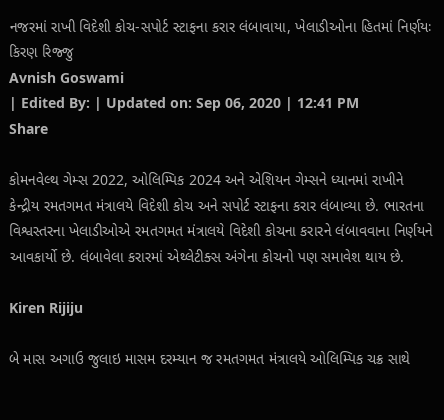નજરમાં રાખી વિદેશી કોચ-સપોર્ટ સ્ટાફના કરાર લંબાવાયા, ખેલાડીઓના હિતમાં નિર્ણયઃ કિરણ રિજ્જુ
Avnish Goswami
| Edited By: | Updated on: Sep 06, 2020 | 12:41 PM
Share

કોમનવેલ્થ ગેમ્સ 2022, ઓલિમ્પિક 2024 અને એશિયન ગેમ્સને ધ્યાનમાં રાખીને કેન્દ્રીય રમતગમત મંત્રાલયે વિદેશી કોચ અને સપોર્ટ સ્ટાફના કરાર લંબાવ્યા છે. ભારતના વિશ્વસ્તરના ખેલાડીઓએ રમતગમત મંત્રાલયે વિદેશી કોચના કરારને લંબાવવાના નિર્ણયને આવકાર્યો છે. લંબાવેલા કરારમાં એથ્લેટીક્સ અંગેના કોચનો પણ સમાવેશ થાય છે.

Kiren Rijiju

બે માસ અગાઉ જુલાઇ માસમ દરમ્યાન જ રમતગમત મંત્રાલયે ઓલિમ્પિક ચક્ર સાથે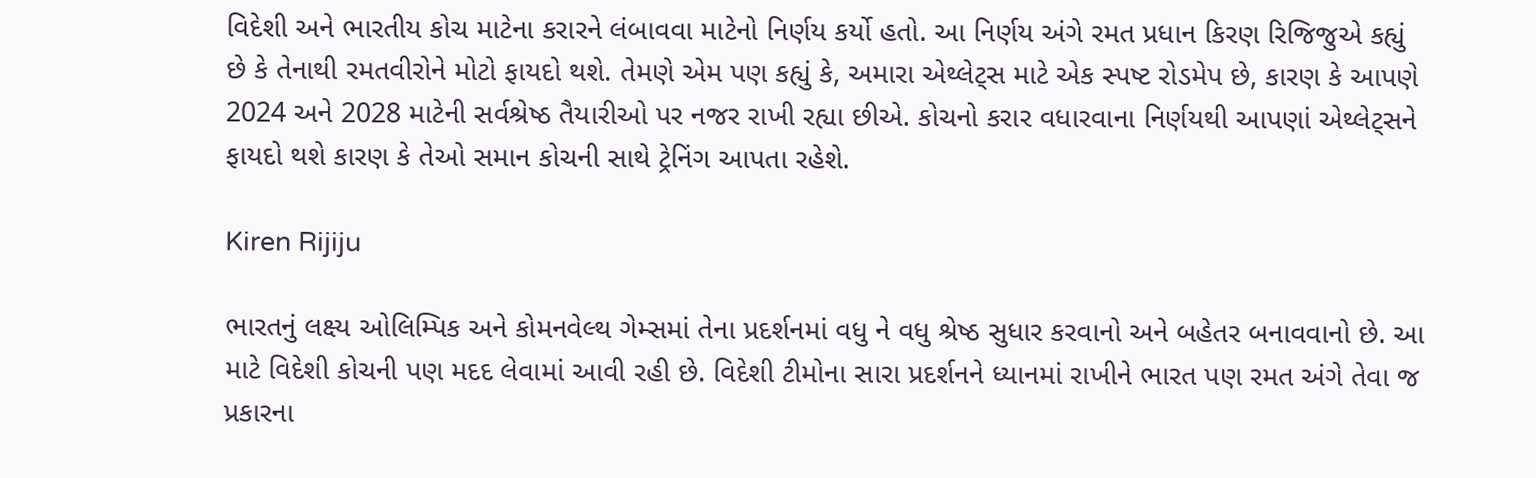વિદેશી અને ભારતીય કોચ માટેના કરારને લંબાવવા માટેનો નિર્ણય કર્યો હતો. આ નિર્ણય અંગે રમત પ્રધાન કિરણ રિજિજુએ કહ્યું છે કે તેનાથી રમતવીરોને મોટો ફાયદો થશે. તેમણે એમ પણ કહ્યું કે, અમારા એથ્લેટ્સ માટે એક સ્પષ્ટ રોડમેપ છે, કારણ કે આપણે 2024 અને 2028 માટેની સર્વશ્રેષ્ઠ તૈયારીઓ પર નજર રાખી રહ્યા છીએ. કોચનો કરાર વધારવાના નિર્ણયથી આપણાં એથ્લેટ્સને ફાયદો થશે કારણ કે તેઓ સમાન કોચની સાથે ટ્રેનિંગ આપતા રહેશે.

Kiren Rijiju

ભારતનું લક્ષ્ય ઓલિમ્પિક અને કોમનવેલ્થ ગેમ્સમાં તેના પ્રદર્શનમાં વધુ ને વધુ શ્રેષ્ઠ સુધાર કરવાનો અને બહેતર બનાવવાનો છે. આ માટે વિદેશી કોચની પણ મદદ લેવામાં આવી રહી છે. વિદેશી ટીમોના સારા પ્રદર્શનને ધ્યાનમાં રાખીને ભારત પણ રમત અંગે તેવા જ પ્રકારના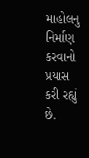માહોલનુ નિર્માણ કરવાનો પ્રયાસ કરી રહ્યું છે.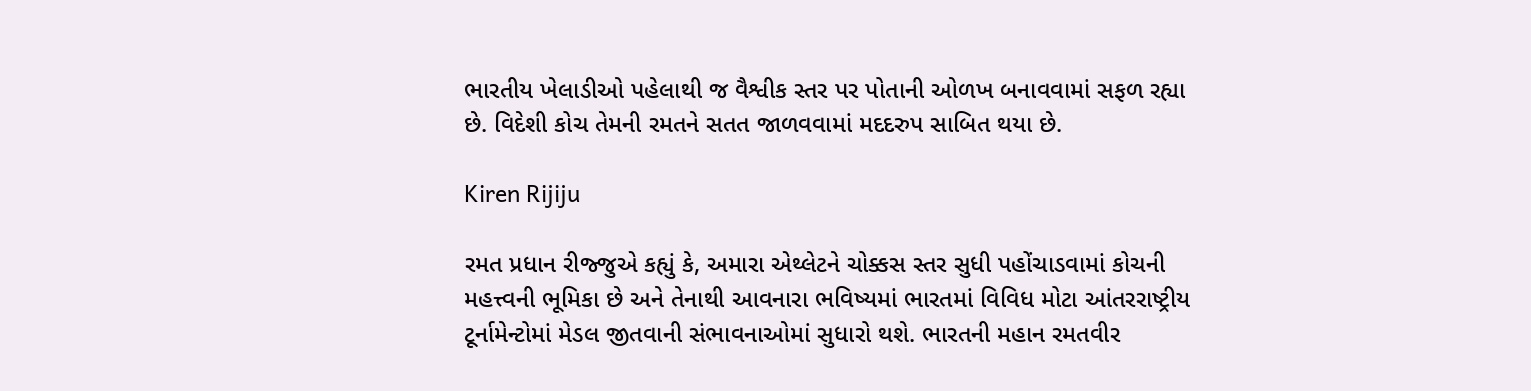ભારતીય ખેલાડીઓ પહેલાથી જ વૈશ્વીક સ્તર પર પોતાની ઓળખ બનાવવામાં સફળ રહ્યા છે. વિદેશી કોચ તેમની રમતને સતત જાળવવામાં મદદરુપ સાબિત થયા છે.

Kiren Rijiju

રમત પ્રધાન રીજ્જુએ કહ્યું કે, અમારા એથ્લેટને ચોક્કસ સ્તર સુધી પહોંચાડવામાં કોચની મહત્ત્વની ભૂમિકા છે અને તેનાથી આવનારા ભવિષ્યમાં ભારતમાં વિવિધ મોટા આંતરરાષ્ટ્રીય ટૂર્નામેન્ટોમાં મેડલ જીતવાની સંભાવનાઓમાં સુધારો થશે. ભારતની મહાન રમતવીર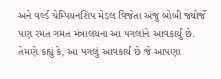અને વર્લ્ડ ચેમ્પિયનશિપ મેડલ વિજેતા અંજુ બોબી જ્યોર્જે પણ રમત ગમત મંત્રાલયના આ પગલાંને આવકાર્યું છે. તેમણે કહ્યું કે, આ પગલું આવકાર્ય છે જે આપણા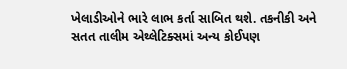ખેલાડીઓને ભારે લાભ કર્તા સાબિત થશે. તકનીકી અને સતત તાલીમ એથ્લેટિક્સમાં અન્ય કોઈપણ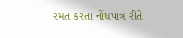રમત કરતા નોંધપાત્ર રીતે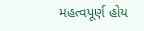મહત્વપૂર્ણ હોય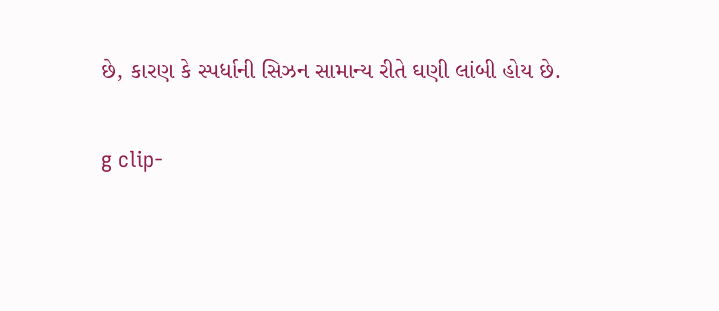છે, કારણ કે સ્પર્ધાની સિઝન સામાન્ય રીતે ઘણી લાંબી હોય છે.

g clip-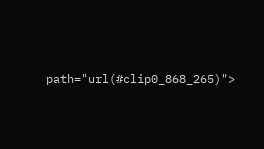path="url(#clip0_868_265)">